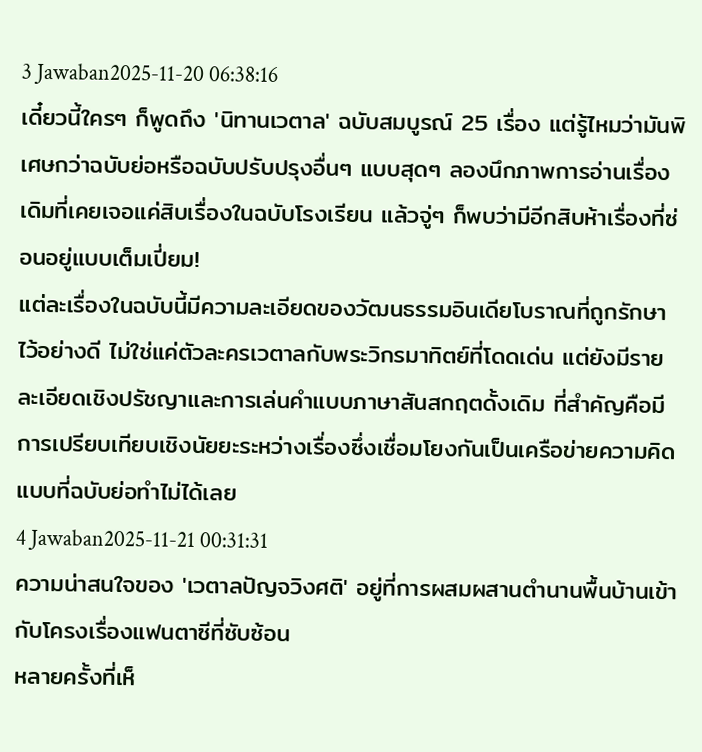3 Jawaban2025-11-20 06:38:16
เดี๋ยวนี้ใครๆ ก็พูดถึง 'นิทานเวตาล' ฉบับสมบูรณ์ 25 เรื่อง แต่รู้ไหมว่ามันพิเศษกว่าฉบับย่อหรือฉบับปรับปรุงอื่นๆ แบบสุดๆ ลองนึกภาพการอ่านเรื่องเดิมที่เคยเจอแค่สิบเรื่องในฉบับโรงเรียน แล้วจู่ๆ ก็พบว่ามีอีกสิบห้าเรื่องที่ซ่อนอยู่แบบเต็มเปี่ยม!
แต่ละเรื่องในฉบับนี้มีความละเอียดของวัฒนธรรมอินเดียโบราณที่ถูกรักษาไว้อย่างดี ไม่ใช่แค่ตัวละครเวตาลกับพระวิกรมาทิตย์ที่โดดเด่น แต่ยังมีรายละเอียดเชิงปรัชญาและการเล่นคำแบบภาษาสันสกฤตดั้งเดิม ที่สำคัญคือมีการเปรียบเทียบเชิงนัยยะระหว่างเรื่องซึ่งเชื่อมโยงกันเป็นเครือข่ายความคิด แบบที่ฉบับย่อทำไม่ได้เลย
4 Jawaban2025-11-21 00:31:31
ความน่าสนใจของ 'เวตาลปัญจวิงศติ' อยู่ที่การผสมผสานตำนานพื้นบ้านเข้ากับโครงเรื่องแฟนตาซีที่ซับซ้อน
หลายครั้งที่เห็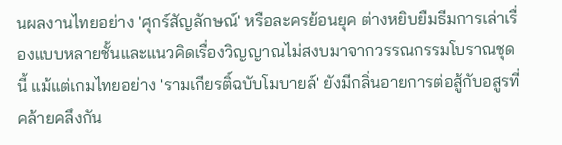นผลงานไทยอย่าง 'ศุกร์สัญลักษณ์' หรือละครย้อนยุค ต่างหยิบยืมธีมการเล่าเรื่องแบบหลายชั้นและแนวคิดเรื่องวิญญาณไม่สงบมาจากวรรณกรรมโบราณชุดนี้ แม้แต่เกมไทยอย่าง 'รามเกียรติ์ฉบับโมบายล์' ยังมีกลิ่นอายการต่อสู้กับอสูรที่คล้ายคลึงกัน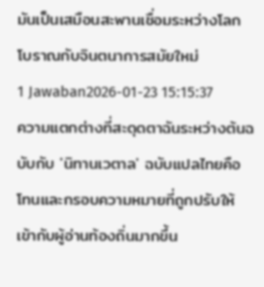มันเป็นเสมือนสะพานเชื่อมระหว่างโลกโบราณกับจินตนาการสมัยใหม่
1 Jawaban2026-01-23 15:15:37
ความแตกต่างที่สะดุดตาฉันระหว่างต้นฉบับกับ 'นิทานเวตาล' ฉบับแปลไทยคือโทนและกรอบความหมายที่ถูกปรับให้เข้ากับผู้อ่านท้องถิ่นมากขึ้น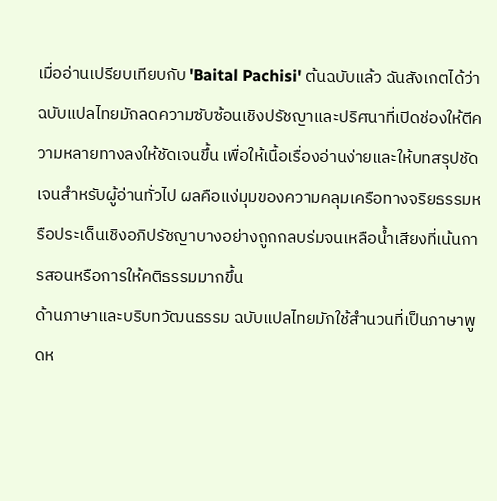เมื่ออ่านเปรียบเทียบกับ 'Baital Pachisi' ต้นฉบับแล้ว ฉันสังเกตได้ว่าฉบับแปลไทยมักลดความซับซ้อนเชิงปรัชญาและปริศนาที่เปิดช่องให้ตีความหลายทางลงให้ชัดเจนขึ้น เพื่อให้เนื้อเรื่องอ่านง่ายและให้บทสรุปชัดเจนสำหรับผู้อ่านทั่วไป ผลคือแง่มุมของความคลุมเครือทางจริยธรรมหรือประเด็นเชิงอภิปรัชญาบางอย่างถูกกลบร่มจนเหลือน้ำเสียงที่เน้นการสอนหรือการให้คติธรรมมากขึ้น
ด้านภาษาและบริบทวัฒนธรรม ฉบับแปลไทยมักใช้สำนวนที่เป็นภาษาพูดห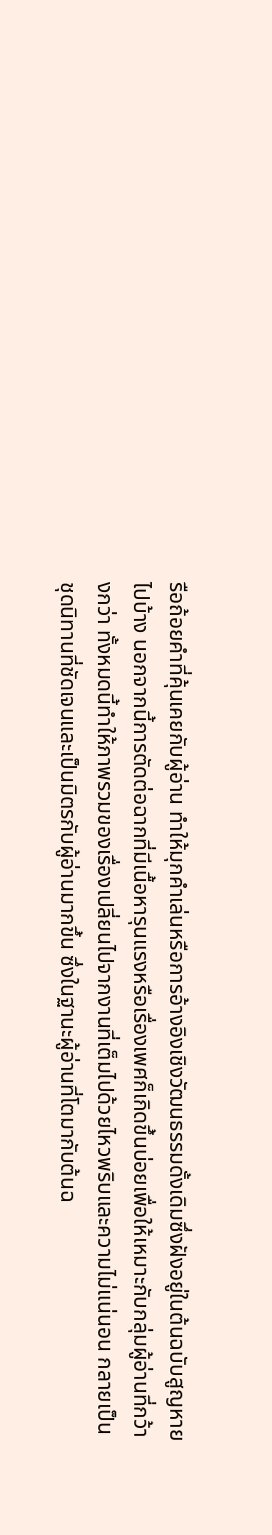รือถ้อยคำที่คุ้นเคยกับผู้อ่าน ทำให้มุกคำเล่นหรือการอ้างอิงเชิงวัฒนธรรมดั้งเดิมซึ่งฝังอยู่ในต้นฉบับสูญหายไปบ้าง นอกจากนี้การตัดต่อฉากที่มีเนื้อหารุนแรงหรือเรื่องเพศก็เกิดขึ้นบ่อยเพื่อให้เหมาะกับกลุ่มผู้อ่านที่กว้างกว่า ทั้งหมดนี้ทำให้ภาพรวมของเรื่องเปลี่ยนไปจากงานที่เต็มไปด้วยไหวพริบและความไม่แน่นอน กลายเป็นชุดนิทานที่ชัดเจนและเป็นมิตรกับผู้อ่านมากขึ้น ซึ่งในฐานะผู้อ่านที่โตมากับต้นฉ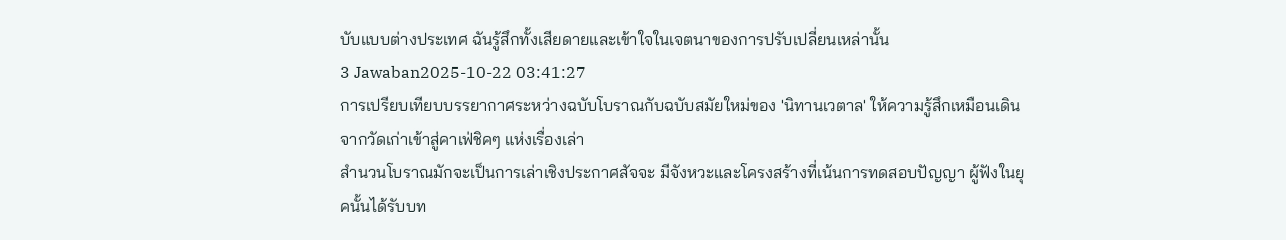บับแบบต่างประเทศ ฉันรู้สึกทั้งเสียดายและเข้าใจในเจตนาของการปรับเปลี่ยนเหล่านั้น
3 Jawaban2025-10-22 03:41:27
การเปรียบเทียบบรรยากาศระหว่างฉบับโบราณกับฉบับสมัยใหม่ของ 'นิทานเวตาล' ให้ความรู้สึกเหมือนเดินจากวัดเก่าเข้าสู่คาเฟ่ชิคๆ แห่งเรื่องเล่า
สำนวนโบราณมักจะเป็นการเล่าเชิงประกาศสัจจะ มีจังหวะและโครงสร้างที่เน้นการทดสอบปัญญา ผู้ฟังในยุคนั้นได้รับบท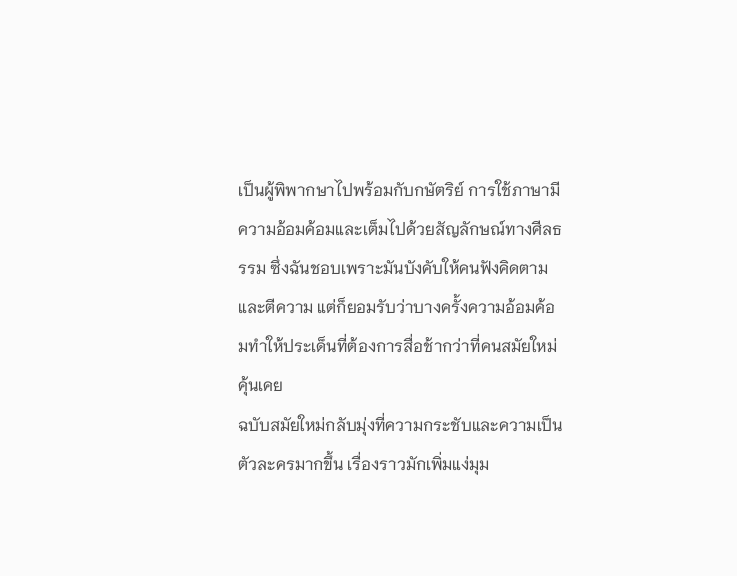เป็นผู้พิพากษาไปพร้อมกับกษัตริย์ การใช้ภาษามีความอ้อมค้อมและเต็มไปด้วยสัญลักษณ์ทางศีลธรรม ซึ่งฉันชอบเพราะมันบังคับให้คนฟังคิดตามและตีความ แต่ก็ยอมรับว่าบางครั้งความอ้อมค้อมทำให้ประเด็นที่ต้องการสื่อช้ากว่าที่คนสมัยใหม่คุ้นเคย
ฉบับสมัยใหม่กลับมุ่งที่ความกระชับและความเป็นตัวละครมากขึ้น เรื่องราวมักเพิ่มแง่มุม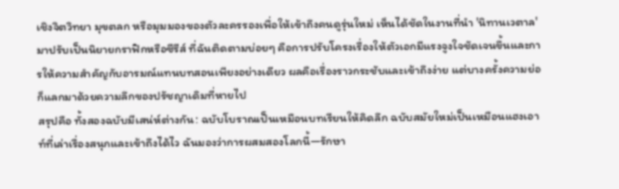เชิงจิตวิทยา มุขตลก หรือมุมมองของตัวละครรองเพื่อให้เข้าถึงคนดูรุ่นใหม่ เห็นได้ชัดในงานที่นำ 'นิทานเวตาล' มาปรับเป็นนิยายกราฟิกหรือซีรีส์ ที่ฉันติดตามบ่อยๆ คือการปรับโครงเรื่องให้ตัวเอกมีแรงจูงใจชัดเจนขึ้นและการให้ความสำคัญกับอารมณ์แทนบทสอนเพียงอย่างเดียว ผลคือเรื่องราวกระชับและเข้าถึงง่าย แต่บางครั้งความย่อก็แลกมาด้วยความลึกของปรัชญาเดิมที่หายไป
สรุปคือ ทั้งสองฉบับมีเสน่ห์ต่างกัน: ฉบับโบราณเป็นเหมือนบทเรียนให้คิดลึก ฉบับสมัยใหม่เป็นเหมือนแฮงเอาท์ที่เล่าเรื่องสนุกและเข้าถึงได้ไว ฉันมองว่าการผสมสองโลกนี้—รักษา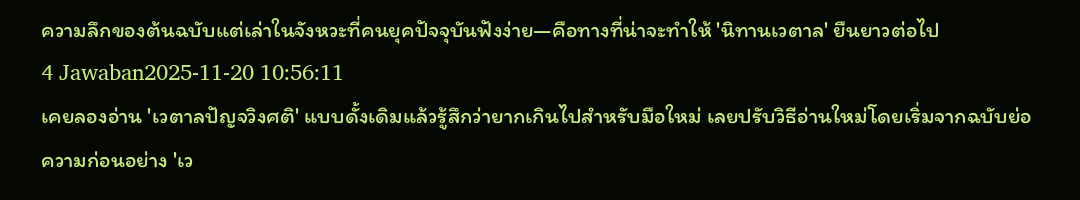ความลึกของต้นฉบับแต่เล่าในจังหวะที่คนยุคปัจจุบันฟังง่าย—คือทางที่น่าจะทำให้ 'นิทานเวตาล' ยืนยาวต่อไป
4 Jawaban2025-11-20 10:56:11
เคยลองอ่าน 'เวตาลปัญจวิงศติ' แบบดั้งเดิมแล้วรู้สึกว่ายากเกินไปสำหรับมือใหม่ เลยปรับวิธีอ่านใหม่โดยเริ่มจากฉบับย่อความก่อนอย่าง 'เว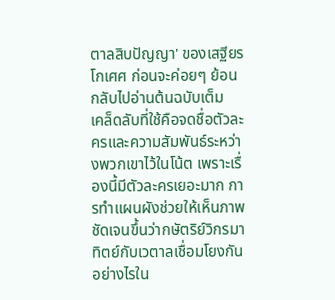ตาลสิบปัญญา' ของเสฐียรโกเศศ ก่อนจะค่อยๆ ย้อนกลับไปอ่านต้นฉบับเต็ม
เคล็ดลับที่ใช้คือจดชื่อตัวละครและความสัมพันธ์ระหว่างพวกเขาไว้ในโน้ต เพราะเรื่องนี้มีตัวละครเยอะมาก การทำแผนผังช่วยให้เห็นภาพชัดเจนขึ้นว่ากษัตริย์วิกรมาทิตย์กับเวตาลเชื่อมโยงกันอย่างไรใน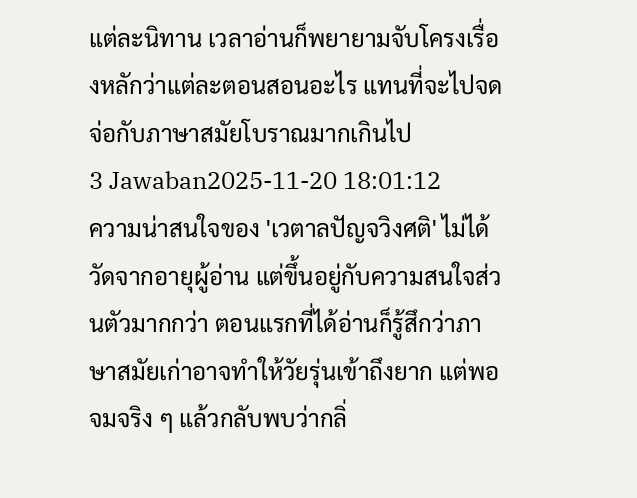แต่ละนิทาน เวลาอ่านก็พยายามจับโครงเรื่องหลักว่าแต่ละตอนสอนอะไร แทนที่จะไปจดจ่อกับภาษาสมัยโบราณมากเกินไป
3 Jawaban2025-11-20 18:01:12
ความน่าสนใจของ 'เวตาลปัญจวิงศติ' ไม่ได้วัดจากอายุผู้อ่าน แต่ขึ้นอยู่กับความสนใจส่วนตัวมากกว่า ตอนแรกที่ได้อ่านก็รู้สึกว่าภาษาสมัยเก่าอาจทำให้วัยรุ่นเข้าถึงยาก แต่พอจมจริง ๆ แล้วกลับพบว่ากลิ่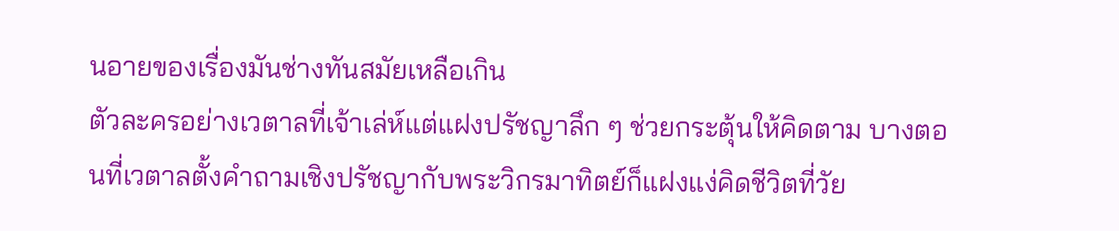นอายของเรื่องมันช่างทันสมัยเหลือเกิน
ตัวละครอย่างเวตาลที่เจ้าเล่ห์แต่แฝงปรัชญาลึก ๆ ช่วยกระตุ้นให้คิดตาม บางตอนที่เวตาลตั้งคำถามเชิงปรัชญากับพระวิกรมาทิตย์ก็แฝงแง่คิดชีวิตที่วัย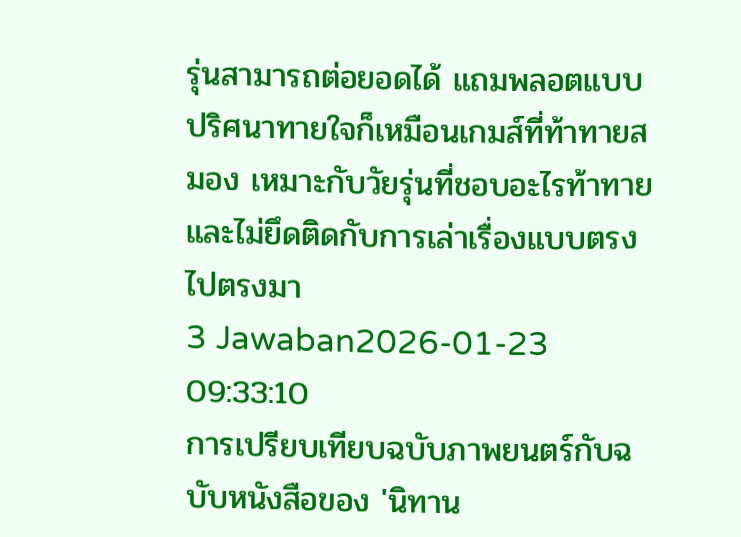รุ่นสามารถต่อยอดได้ แถมพลอตแบบปริศนาทายใจก็เหมือนเกมส์ที่ท้าทายสมอง เหมาะกับวัยรุ่นที่ชอบอะไรท้าทายและไม่ยึดติดกับการเล่าเรื่องแบบตรงไปตรงมา
3 Jawaban2026-01-23 09:33:10
การเปรียบเทียบฉบับภาพยนตร์กับฉบับหนังสือของ 'นิทาน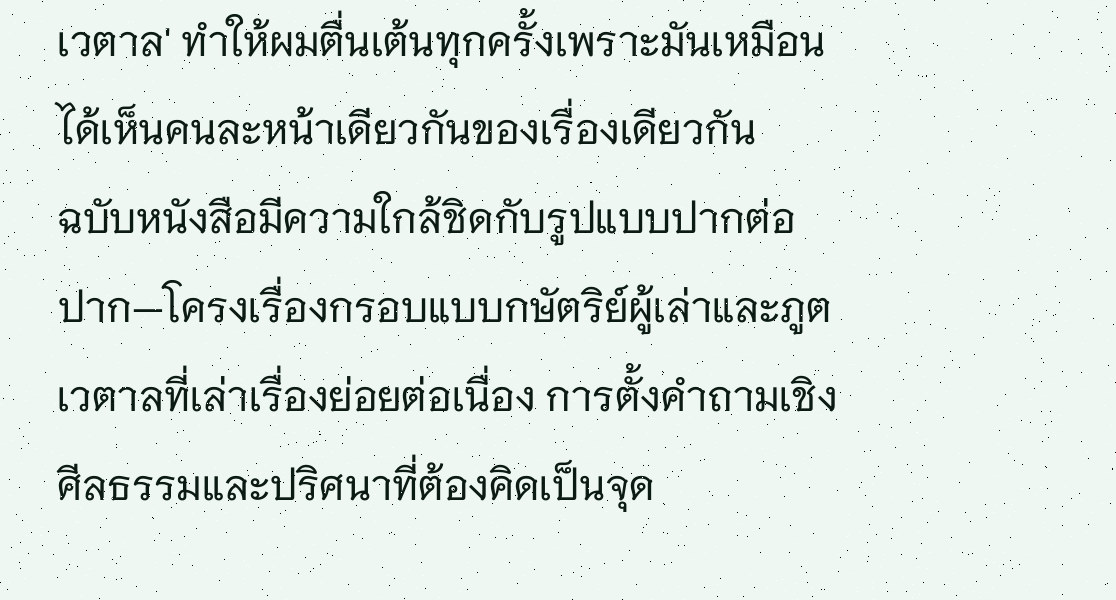เวตาล' ทำให้ผมตื่นเต้นทุกครั้งเพราะมันเหมือนได้เห็นคนละหน้าเดียวกันของเรื่องเดียวกัน
ฉบับหนังสือมีความใกล้ชิดกับรูปแบบปากต่อปาก—โครงเรื่องกรอบแบบกษัตริย์ผู้เล่าและภูตเวตาลที่เล่าเรื่องย่อยต่อเนื่อง การตั้งคำถามเชิงศีลธรรมและปริศนาที่ต้องคิดเป็นจุด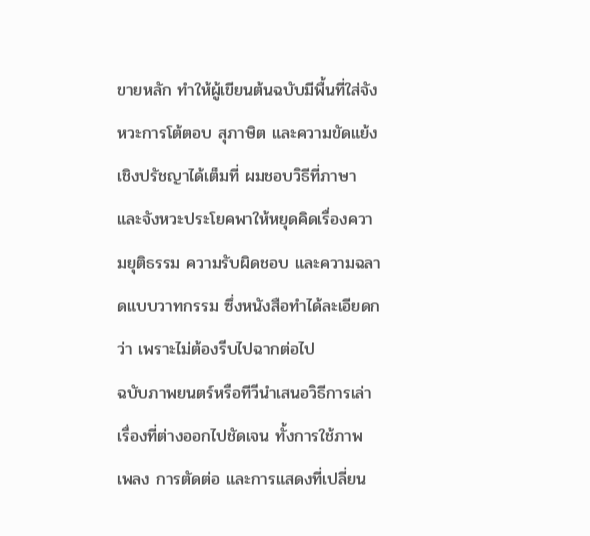ขายหลัก ทำให้ผู้เขียนต้นฉบับมีพื้นที่ใส่จังหวะการโต้ตอบ สุภาษิต และความขัดแย้งเชิงปรัชญาได้เต็มที่ ผมชอบวิธีที่ภาษาและจังหวะประโยคพาให้หยุดคิดเรื่องความยุติธรรม ความรับผิดชอบ และความฉลาดแบบวาทกรรม ซึ่งหนังสือทำได้ละเอียดกว่า เพราะไม่ต้องรีบไปฉากต่อไป
ฉบับภาพยนตร์หรือทีวีนำเสนอวิธีการเล่าเรื่องที่ต่างออกไปชัดเจน ทั้งการใช้ภาพ เพลง การตัดต่อ และการแสดงที่เปลี่ยน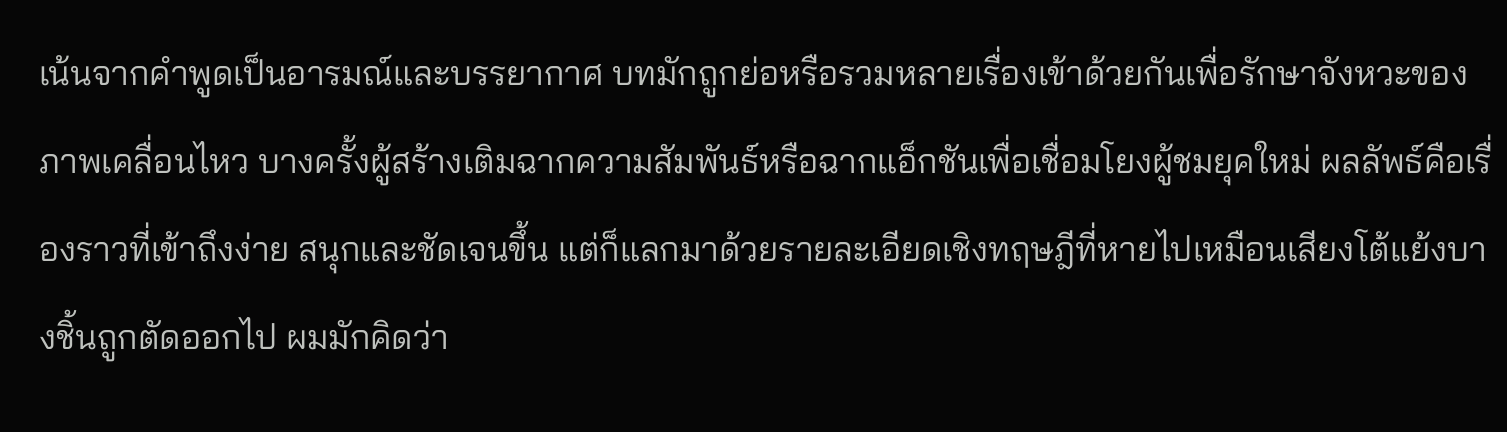เน้นจากคำพูดเป็นอารมณ์และบรรยากาศ บทมักถูกย่อหรือรวมหลายเรื่องเข้าด้วยกันเพื่อรักษาจังหวะของภาพเคลื่อนไหว บางครั้งผู้สร้างเติมฉากความสัมพันธ์หรือฉากแอ็กชันเพื่อเชื่อมโยงผู้ชมยุคใหม่ ผลลัพธ์คือเรื่องราวที่เข้าถึงง่าย สนุกและชัดเจนขึ้น แต่ก็แลกมาด้วยรายละเอียดเชิงทฤษฎีที่หายไปเหมือนเสียงโต้แย้งบางชิ้นถูกตัดออกไป ผมมักคิดว่า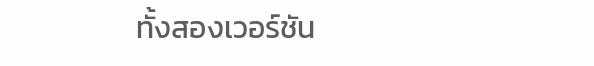ทั้งสองเวอร์ชัน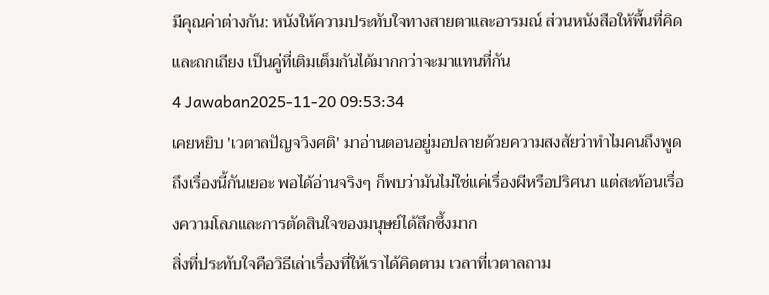มีคุณค่าต่างกัน: หนังให้ความประทับใจทางสายตาและอารมณ์ ส่วนหนังสือให้พื้นที่คิดและถกเถียง เป็นคู่ที่เติมเต็มกันได้มากกว่าจะมาแทนที่กัน
4 Jawaban2025-11-20 09:53:34
เคยหยิบ 'เวตาลปัญจวิงศติ' มาอ่านตอนอยู่มอปลายด้วยความสงสัยว่าทำไมคนถึงพูดถึงเรื่องนี้กันเยอะ พอได้อ่านจริงๆ ก็พบว่ามันไม่ใช่แค่เรื่องผีหรือปริศนา แต่สะท้อนเรื่องความโลภและการตัดสินใจของมนุษย์ได้ลึกซึ้งมาก
สิ่งที่ประทับใจคือวิธีเล่าเรื่องที่ให้เราได้คิดตาม เวลาที่เวตาลถาม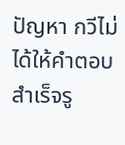ปัญหา กวีไม่ได้ให้คำตอบสำเร็จรู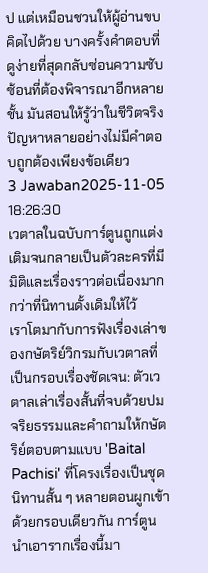ป แต่เหมือนชวนให้ผู้อ่านขบคิดไปด้วย บางครั้งคำตอบที่ดูง่ายที่สุดกลับซ่อนความซับซ้อนที่ต้องพิจารณาอีกหลายชั้น มันสอนให้รู้ว่าในชีวิตจริง ปัญหาหลายอย่างไม่มีคำตอบถูกต้องเพียงข้อเดียว
3 Jawaban2025-11-05 18:26:30
เวตาลในฉบับการ์ตูนถูกแต่งเติมจนกลายเป็นตัวละครที่มีมิติและเรื่องราวต่อเนื่องมากกว่าที่นิทานดั้งเดิมให้ไว้
เราโตมากับการฟังเรื่องเล่าของกษัตริย์วิกรมกับเวตาลที่เป็นกรอบเรื่องชัดเจน: ตัวเวตาลเล่าเรื่องสั้นที่จบด้วยปมจริยธรรมและคำถามให้กษัตริย์ตอบตามแบบ 'Baital Pachisi' ที่โครงเรื่องเป็นชุดนิทานสั้น ๆ หลายตอนผูกเข้าด้วยกรอบเดียวกัน การ์ตูนนำเอารากเรื่องนี้มา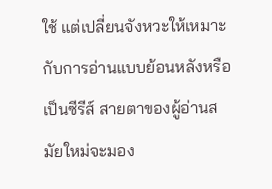ใช้ แต่เปลี่ยนจังหวะให้เหมาะกับการอ่านแบบย้อนหลังหรือเป็นซีรีส์ สายตาของผู้อ่านสมัยใหม่จะมอง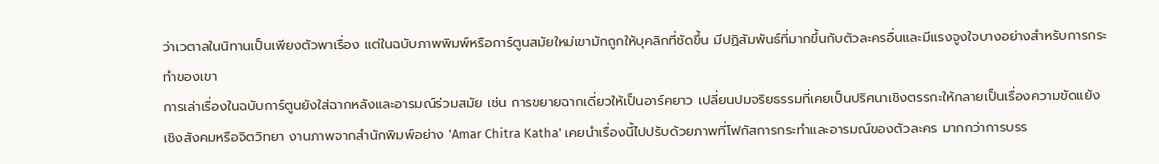ว่าเวตาลในนิทานเป็นเพียงตัวพาเรื่อง แต่ในฉบับภาพพิมพ์หรือการ์ตูนสมัยใหม่เขามักถูกให้บุคลิกที่ชัดขึ้น มีปฏิสัมพันธ์ที่มากขึ้นกับตัวละครอื่นและมีแรงจูงใจบางอย่างสำหรับการกระทำของเขา
การเล่าเรื่องในฉบับการ์ตูนยังใส่ฉากหลังและอารมณ์ร่วมสมัย เช่น การขยายฉากเดี่ยวให้เป็นอาร์คยาว เปลี่ยนปมจริยธรรมที่เคยเป็นปริศนาเชิงตรรกะให้กลายเป็นเรื่องความขัดแย้งเชิงสังคมหรือจิตวิทยา งานภาพจากสำนักพิมพ์อย่าง 'Amar Chitra Katha' เคยนำเรื่องนี้ไปปรับด้วยภาพที่โฟกัสการกระทำและอารมณ์ของตัวละคร มากกว่าการบรร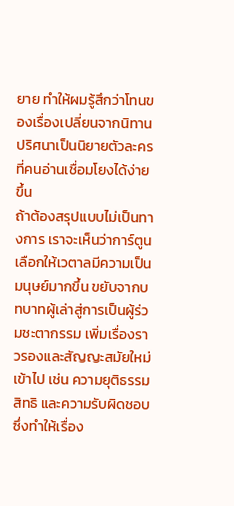ยาย ทำให้ผมรู้สึกว่าโทนของเรื่องเปลี่ยนจากนิทานปริศนาเป็นนิยายตัวละครที่คนอ่านเชื่อมโยงได้ง่ายขึ้น
ถ้าต้องสรุปแบบไม่เป็นทางการ เราจะเห็นว่าการ์ตูนเลือกให้เวตาลมีความเป็นมนุษย์มากขึ้น ขยับจากบทบาทผู้เล่าสู่การเป็นผู้ร่วมชะตากรรม เพิ่มเรื่องราวรองและสัญญะสมัยใหม่เข้าไป เช่น ความยุติธรรม สิทธิ และความรับผิดชอบ ซึ่งทำให้เรื่อง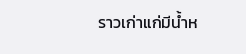ราวเก่าแก่มีน้ำห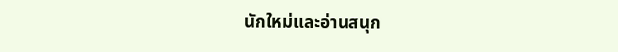นักใหม่และอ่านสนุก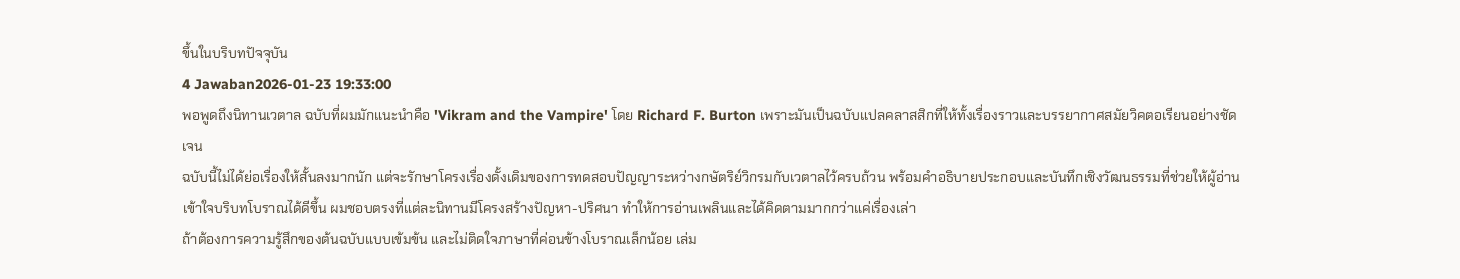ขึ้นในบริบทปัจจุบัน
4 Jawaban2026-01-23 19:33:00
พอพูดถึงนิทานเวตาล ฉบับที่ผมมักแนะนำคือ 'Vikram and the Vampire' โดย Richard F. Burton เพราะมันเป็นฉบับแปลคลาสสิกที่ให้ทั้งเรื่องราวและบรรยากาศสมัยวิคตอเรียนอย่างชัดเจน
ฉบับนี้ไม่ได้ย่อเรื่องให้สั้นลงมากนัก แต่จะรักษาโครงเรื่องดั้งเดิมของการทดสอบปัญญาระหว่างกษัตริย์วิกรมกับเวตาลไว้ครบถ้วน พร้อมคำอธิบายประกอบและบันทึกเชิงวัฒนธรรมที่ช่วยให้ผู้อ่านเข้าใจบริบทโบราณได้ดีขึ้น ผมชอบตรงที่แต่ละนิทานมีโครงสร้างปัญหา-ปริศนา ทำให้การอ่านเพลินและได้คิดตามมากกว่าแค่เรื่องเล่า
ถ้าต้องการความรู้สึกของต้นฉบับแบบเข้มข้น และไม่ติดใจภาษาที่ค่อนข้างโบราณเล็กน้อย เล่ม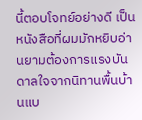นี้ตอบโจทย์อย่างดี เป็นหนังสือที่ผมมักหยิบอ่านยามต้องการแรงบันดาลใจจากนิทานพื้นบ้านแบ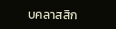บคลาสสิก